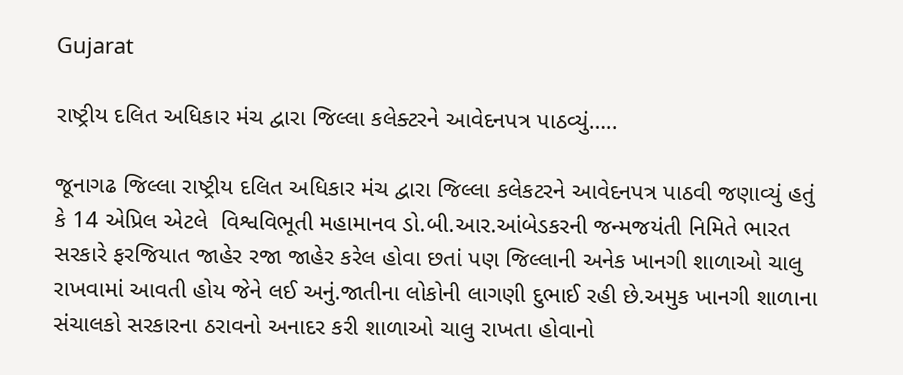Gujarat

રાષ્ટ્રીય દલિત અધિકાર મંચ દ્વારા જિલ્લા કલેક્ટરને આવેદનપત્ર પાઠવ્યું…..

જૂનાગઢ જિલ્લા રાષ્ટ્રીય દલિત અધિકાર મંચ દ્વારા જિલ્લા કલેકટરને આવેદનપત્ર પાઠવી જણાવ્યું હતું કે 14 એપ્રિલ એટલે  વિશ્વવિભૂતી મહામાનવ ડો.બી.આર.આંબેડકરની જન્મજયંતી નિમિતે ભારત સરકારે ફરજિયાત જાહેર રજા જાહેર કરેલ હોવા છતાં પણ જિલ્લાની અનેક ખાનગી શાળાઓ ચાલુ રાખવામાં આવતી હોય જેને લઈ અનું.જાતીના લોકોની લાગણી દુભાઈ રહી છે.અમુક ખાનગી શાળાના સંચાલકો સરકારના ઠરાવનો અનાદર કરી શાળાઓ ચાલુ રાખતા હોવાનો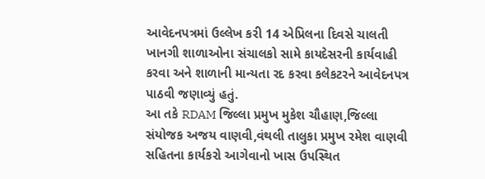આવેદનપત્રમાં ઉલ્લેખ કરી 14 એપ્રિલના દિવસે ચાલતી ખાનગી શાળાઓના સંચાલકો સામે કાયદેસરની કાર્યવાહી કરવા અને શાળાની માન્યતા રદ કરવા કલેકટરને આવેદનપત્ર પાઠવી જણાવ્યું હતું.
આ તકે RDAM જિલ્લા પ્રમુખ મુકેશ ચૌહાણ,જિલ્લા સંયોજક અજય વાણવી,વંથલી તાલુકા પ્રમુખ રમેશ વાણવી સહિતના કાર્યકરો આગેવાનો ખાસ ઉપસ્થિત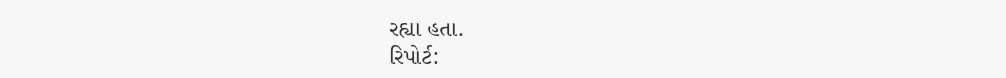રહ્યા હતા.
રિપોર્ટ: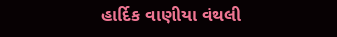હાર્દિક વાણીયા વંથલી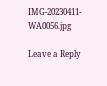IMG-20230411-WA0056.jpg

Leave a Reply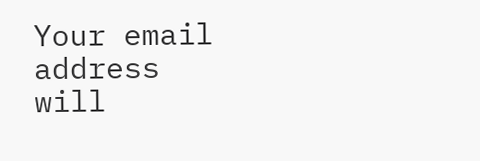Your email address will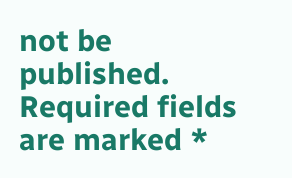not be published. Required fields are marked *